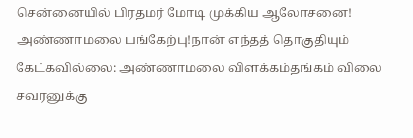சென்னையில் பிரதமர் மோடி முக்கிய ஆலோசனை! அண்ணாமலை பங்கேற்பு!நான் எந்தத் தொகுதியும் கேட்கவில்லை: அண்ணாமலை விளக்கம்தங்கம் விலை சவரனுக்கு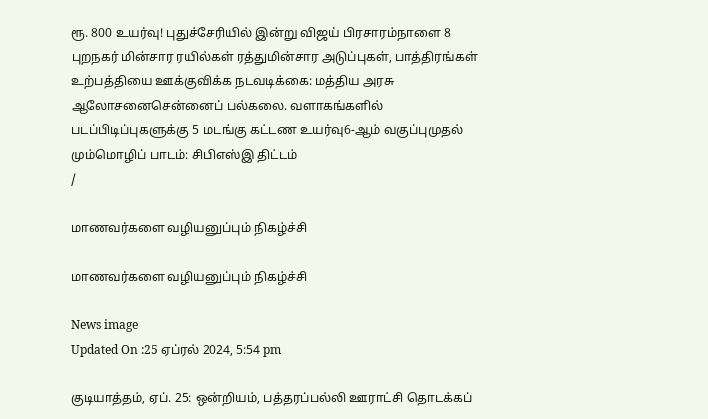ரூ. 800 உயர்வு! புதுச்சேரியில் இன்று விஜய் பிரசாரம்நாளை 8 புறநகர் மின்சார ரயில்கள் ரத்துமின்சார அடுப்புகள், பாத்திரங்கள் உற்பத்தியை ஊக்குவிக்க நடவடிக்கை: மத்திய அரசு ஆலோசனைசென்னைப் பல்கலை. வளாகங்களில் படப்பிடிப்புகளுக்கு 5 மடங்கு கட்டண உயர்வு6-ஆம் வகுப்புமுதல் மும்மொழிப் பாடம்: சிபிஎஸ்இ திட்டம்
/

மாணவர்களை வழியனுப்பும் நிகழ்ச்சி

மாணவர்களை வழியனுப்பும் நிகழ்ச்சி

News image
Updated On :25 ஏப்ரல் 2024, 5:54 pm

குடியாத்தம், ஏப். 25: ஒன்றியம், பத்தரப்பல்லி ஊராட்சி தொடக்கப்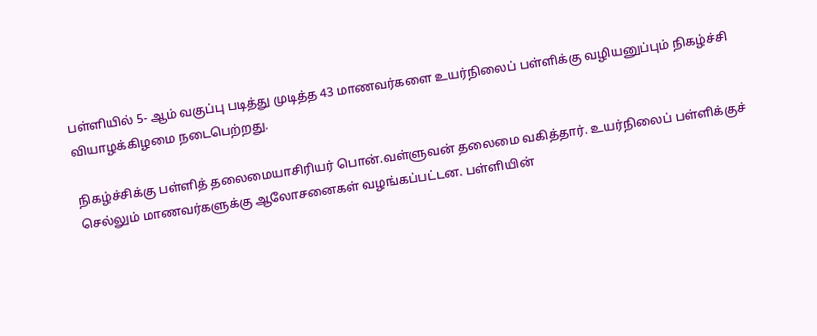பள்ளியில் 5- ஆம் வகுப்பு படித்து முடித்த 43 மாணவர்களை உயர்நிலைப் பள்ளிக்கு வழியனுப்பும் நிகழ்ச்சி வியாழக்கிழமை நடைபெற்றது.

நிகழ்ச்சிக்கு பள்ளித் தலைமையாசிரியர் பொன்.வள்ளுவன் தலைமை வகித்தார். உயர்நிலைப் பள்ளிக்குச் செல்லும் மாணவர்களுக்கு ஆலோசனைகள் வழங்கப்பட்டன. பள்ளியின்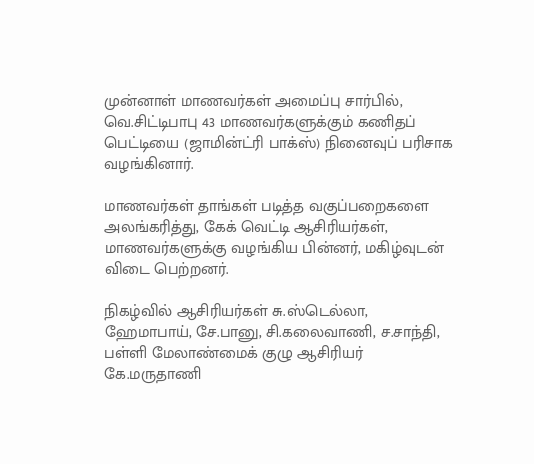முன்னாள் மாணவர்கள் அமைப்பு சார்பில், வெ.சிட்டிபாபு 43 மாணவர்களுக்கும் கணிதப் பெட்டியை (ஜாமின்ட்ரி பாக்ஸ்) நினைவுப் பரிசாக வழங்கினார்.

மாணவர்கள் தாங்கள் படித்த வகுப்பறைகளை அலங்கரித்து, கேக் வெட்டி ஆசிரியர்கள், மாணவர்களுக்கு வழங்கிய பின்னர், மகிழ்வுடன் விடை பெற்றனர்.

நிகழ்வில் ஆசிரியர்கள் சு.ஸ்டெல்லா, ஹேமாபாய், சே.பானு, சி.கலைவாணி, ச.சாந்தி, பள்ளி மேலாண்மைக் குழு ஆசிரியர் கே.மருதாணி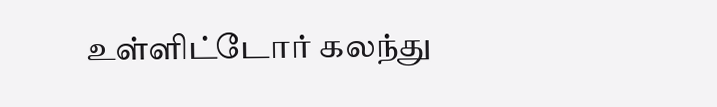உள்ளிட்டோர் கலந்து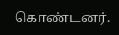கொண்டனர்.